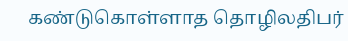கண்டுகொள்ளாத தொழிலதிபர்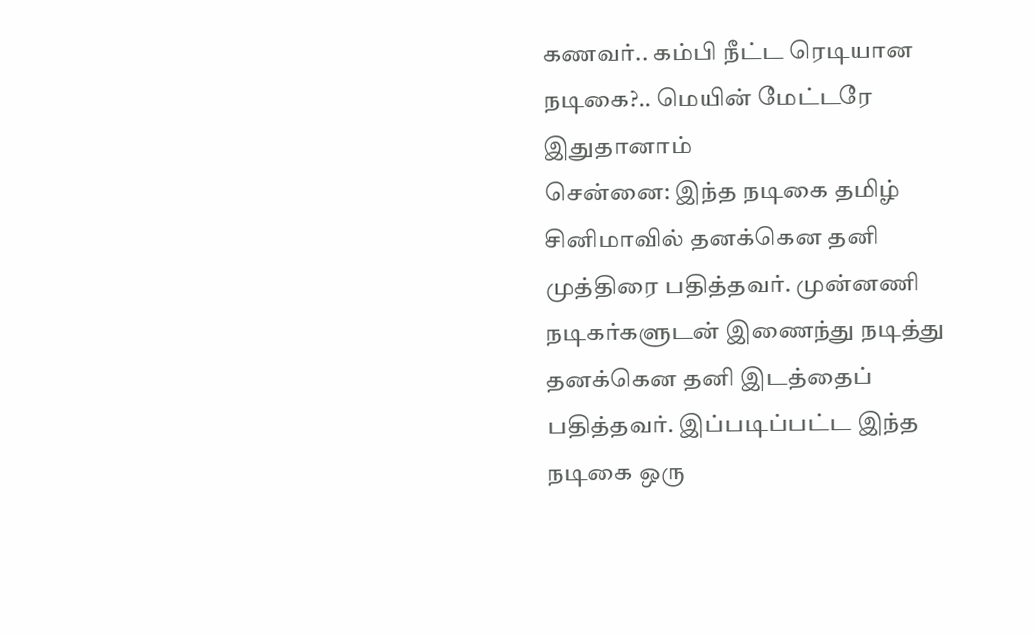கணவர்.. கம்பி நீட்ட ரெடியான நடிகை?.. மெயின் மேட்டரே இதுதானாம்
சென்னை: இந்த நடிகை தமிழ் சினிமாவில் தனக்கென தனி முத்திரை பதித்தவர். முன்னணி நடிகர்களுடன் இணைந்து நடித்து தனக்கென தனி இடத்தைப் பதித்தவர். இப்படிப்பட்ட இந்த நடிகை ஒரு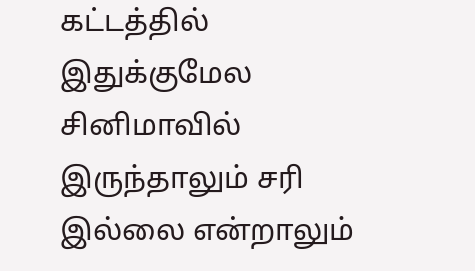கட்டத்தில் இதுக்குமேல சினிமாவில் இருந்தாலும் சரி இல்லை என்றாலும்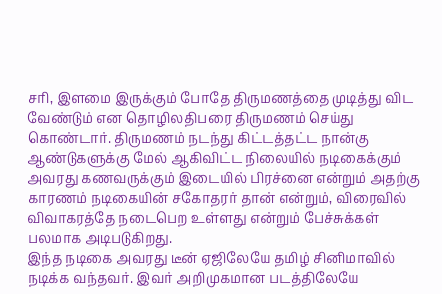சரி, இளமை இருக்கும் போதே திருமணத்தை முடித்து விட வேண்டும் என தொழிலதிபரை திருமணம் செய்து கொண்டார். திருமணம் நடந்து கிட்டத்தட்ட நான்கு ஆண்டுகளுக்கு மேல் ஆகிவிட்ட நிலையில் நடிகைக்கும் அவரது கணவருக்கும் இடையில் பிரச்னை என்றும் அதற்கு காரணம் நடிகையின் சகோதரர் தான் என்றும், விரைவில் விவாகரத்தே நடைபெற உள்ளது என்றும் பேச்சுக்கள் பலமாக அடிபடுகிறது.
இந்த நடிகை அவரது டீன் ஏஜிலேயே தமிழ் சினிமாவில் நடிக்க வந்தவர். இவர் அறிமுகமான படத்திலேயே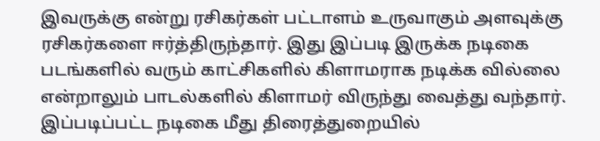இவருக்கு என்று ரசிகர்கள் பட்டாளம் உருவாகும் அளவுக்கு ரசிகர்களை ஈர்த்திருந்தார். இது இப்படி இருக்க நடிகை படங்களில் வரும் காட்சிகளில் கிளாமராக நடிக்க வில்லை என்றாலும் பாடல்களில் கிளாமர் விருந்து வைத்து வந்தார். இப்படிப்பட்ட நடிகை மீது திரைத்துறையில்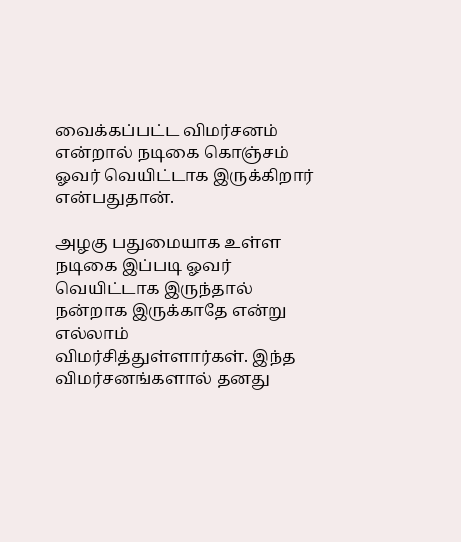வைக்கப்பட்ட விமர்சனம் என்றால் நடிகை கொஞ்சம் ஓவர் வெயிட்டாக இருக்கிறார் என்பதுதான்.

அழகு பதுமையாக உள்ள நடிகை இப்படி ஓவர் வெயிட்டாக இருந்தால் நன்றாக இருக்காதே என்று எல்லாம் விமர்சித்துள்ளார்கள். இந்த விமர்சனங்களால் தனது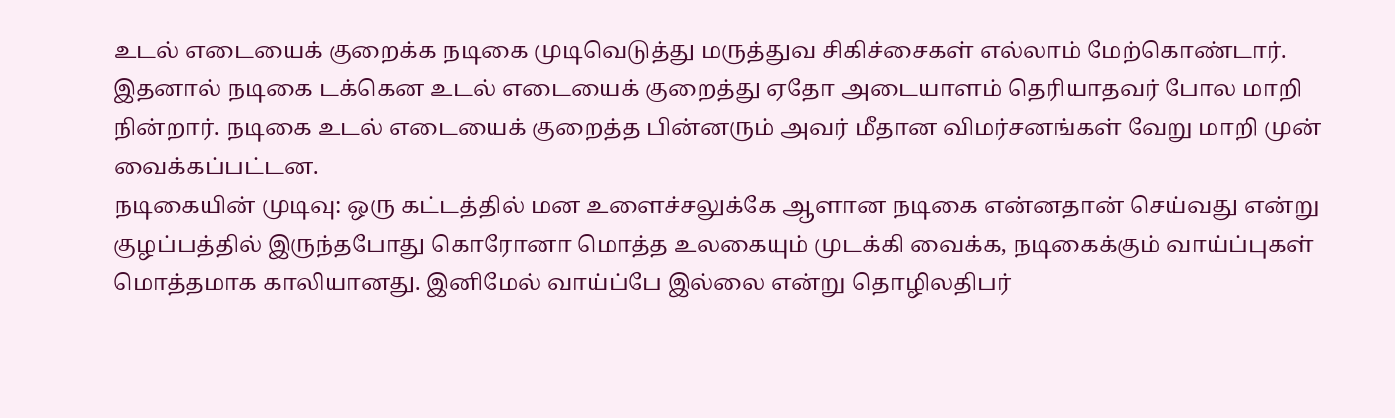உடல் எடையைக் குறைக்க நடிகை முடிவெடுத்து மருத்துவ சிகிச்சைகள் எல்லாம் மேற்கொண்டார். இதனால் நடிகை டக்கென உடல் எடையைக் குறைத்து ஏதோ அடையாளம் தெரியாதவர் போல மாறி நின்றார். நடிகை உடல் எடையைக் குறைத்த பின்னரும் அவர் மீதான விமர்சனங்கள் வேறு மாறி முன் வைக்கப்பட்டன.
நடிகையின் முடிவு: ஒரு கட்டத்தில் மன உளைச்சலுக்கே ஆளான நடிகை என்னதான் செய்வது என்று குழப்பத்தில் இருந்தபோது கொரோனா மொத்த உலகையும் முடக்கி வைக்க, நடிகைக்கும் வாய்ப்புகள் மொத்தமாக காலியானது. இனிமேல் வாய்ப்பே இல்லை என்று தொழிலதிபர்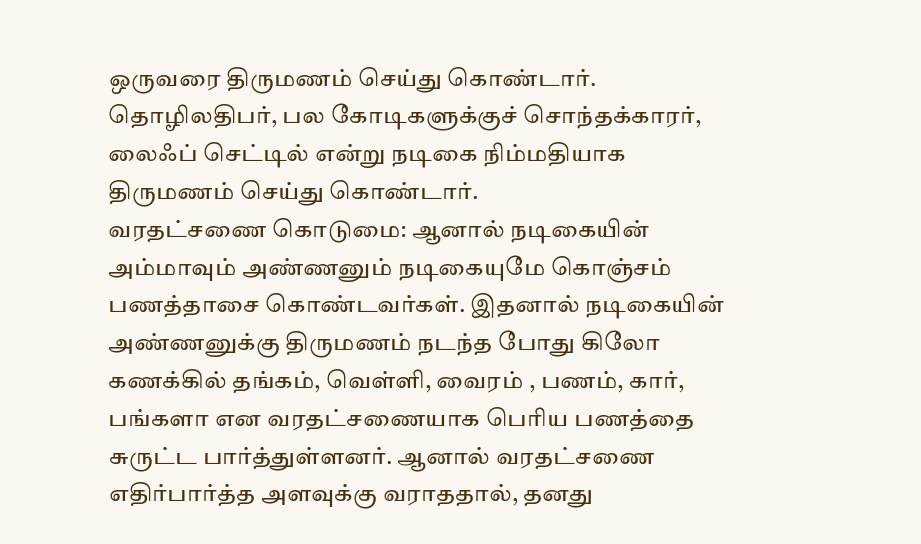ஒருவரை திருமணம் செய்து கொண்டார். தொழிலதிபர், பல கோடிகளுக்குச் சொந்தக்காரர், லைஃப் செட்டில் என்று நடிகை நிம்மதியாக திருமணம் செய்து கொண்டார்.
வரதட்சணை கொடுமை: ஆனால் நடிகையின் அம்மாவும் அண்ணனும் நடிகையுமே கொஞ்சம் பணத்தாசை கொண்டவர்கள். இதனால் நடிகையின் அண்ணனுக்கு திருமணம் நடந்த போது கிலோ கணக்கில் தங்கம், வெள்ளி, வைரம் , பணம், கார், பங்களா என வரதட்சணையாக பெரிய பணத்தை சுருட்ட பார்த்துள்ளனர். ஆனால் வரதட்சணை எதிர்பார்த்த அளவுக்கு வராததால், தனது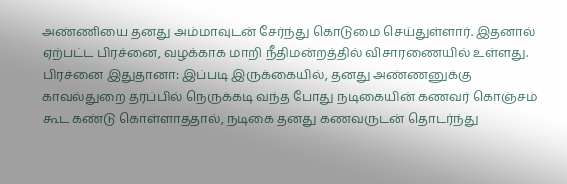அண்ணியை தனது அம்மாவுடன் சேர்ந்து கொடுமை செய்துள்ளார். இதனால் ஏற்பட்ட பிரச்னை, வழக்காக மாறி நீதிமன்றத்தில் விசாரணையில் உள்ளது.
பிரச்னை இதுதானா: இப்படி இருக்கையில், தனது அண்ணனுக்கு காவல்துறை தரப்பில் நெருக்கடி வந்த போது நடிகையின் கணவர் கொஞ்சம் கூட கண்டு கொள்ளாததால், நடிகை தனது கணவருடன் தொடர்ந்து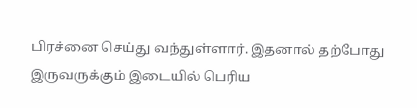பிரச்னை செய்து வந்துள்ளார். இதனால் தற்போது இருவருக்கும் இடையில் பெரிய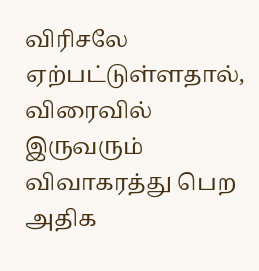விரிசலே ஏற்பட்டுள்ளதால், விரைவில் இருவரும் விவாகரத்து பெற அதிக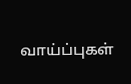வாய்ப்புகள்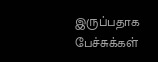இருப்பதாக பேச்சுக்கள்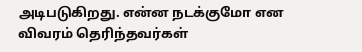அடிபடுகிறது. என்ன நடக்குமோ என விவரம் தெரிந்தவர்கள்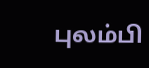புலம்பி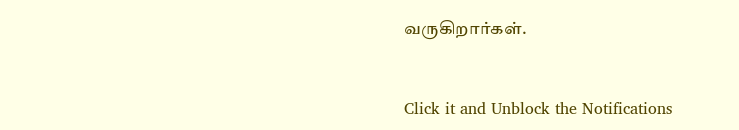வருகிறார்கள்.


Click it and Unblock the Notifications